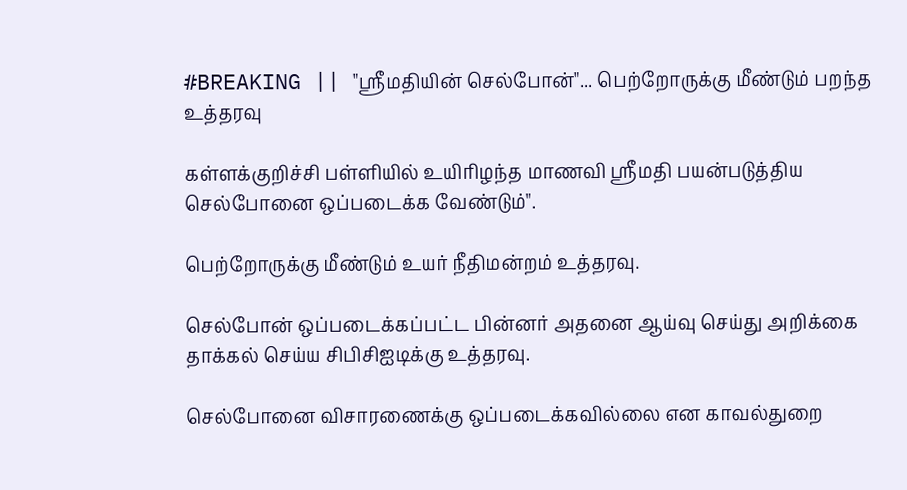#BREAKING || "ஸ்ரீமதியின் செல்போன்"... பெற்றோருக்கு மீண்டும் பறந்த உத்தரவு

கள்ளக்குறிச்சி பள்ளியில் உயிரிழந்த மாணவி ஸ்ரீமதி பயன்படுத்திய செல்போனை ஒப்படைக்க வேண்டும்".

பெற்றோருக்கு மீண்டும் உயர் நீதிமன்றம் உத்தரவு.

செல்போன் ஒப்படைக்கப்பட்ட பின்னர் அதனை ஆய்வு செய்து அறிக்கை தாக்கல் செய்ய சிபிசிஐடிக்கு உத்தரவு.

செல்போனை விசாரணைக்கு ஒப்படைக்கவில்லை என காவல்துறை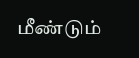மீண்டும்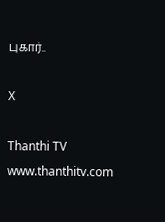புகார்..

X

Thanthi TV
www.thanthitv.com